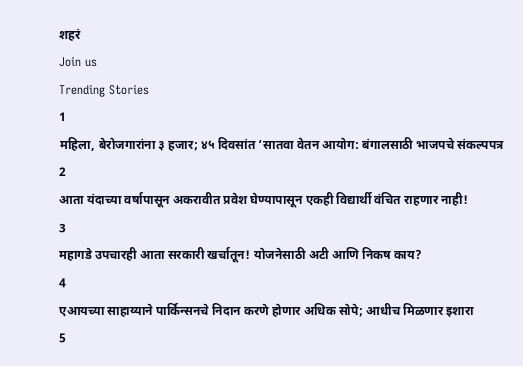शहरं
Join us
Trending Stories
1
महिला, बेरोजगारांना ३ हजार; ४५ दिवसांत ‘सातवा वेतन आयोग: बंगालसाठी भाजपचे संकल्पपत्र
2
आता यंदाच्या वर्षापासून अकरावीत प्रवेश घेण्यापासून एकही विद्यार्थी वंचित राहणार नाही!
3
महागडे उपचारही आता सरकारी खर्चातून! योजनेसाठी अटी आणि निकष काय?
4
एआयच्या साहाय्याने पार्किन्सनचे निदान करणे होणार अधिक सोपे; आधीच मिळणार इशारा
5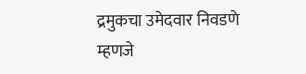द्रमुकचा उमेदवार निवडणे म्हणजे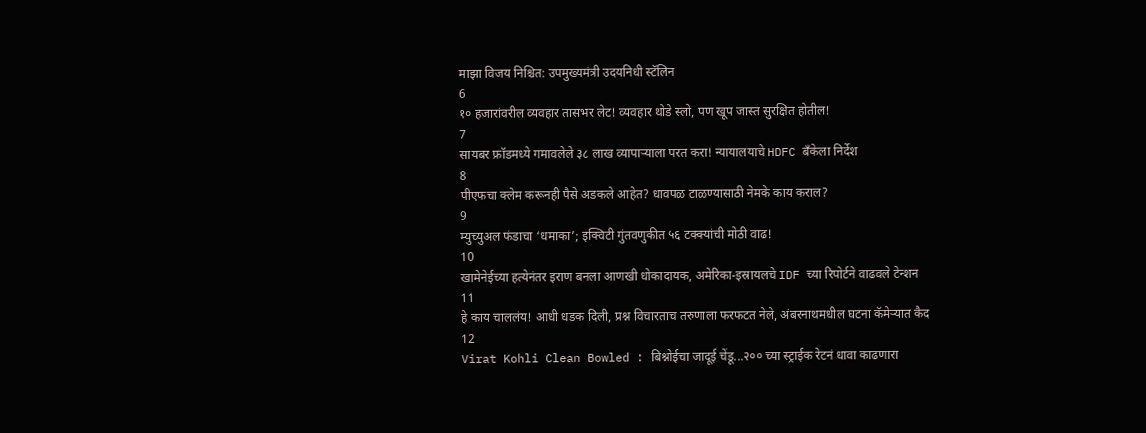माझा विजय निश्चित: उपमुख्यमंत्री उदयनिधी स्टॅलिन
6
१० हजारांवरील व्यवहार तासभर लेट! व्यवहार थोडे स्लो, पण खूप जास्त सुरक्षित होतील!
7
सायबर फ्रॉडमध्ये गमावलेले ३८ लाख व्यापाऱ्याला परत करा! न्यायालयाचे HDFC बँकेला निर्देश
8
पीएफचा क्लेम करूनही पैसे अडकले आहेत? धावपळ टाळण्यासाठी नेमके काय कराल?
9
म्युच्युअल फंडाचा ‘धमाका’; इक्विटी गुंतवणुकीत ५६ टक्क्यांची मोठी वाढ!
10
खामेनेईच्या हत्येनंतर इराण बनला आणखी धोकादायक, अमेरिका-इस्रायलचे IDF च्या रिपोर्टने वाढवले टेन्शन
11
हे काय चाललंय! आधी धडक दिली, प्रश्न विचारताच तरुणाला फरफटत नेले, अंबरनाथमधील घटना कॅमेऱ्यात कैद
12
Virat Kohli Clean Bowled : बिश्नोईचा जादूई चेंडू...२०० च्या स्ट्राईक रेटनं धावा काढणारा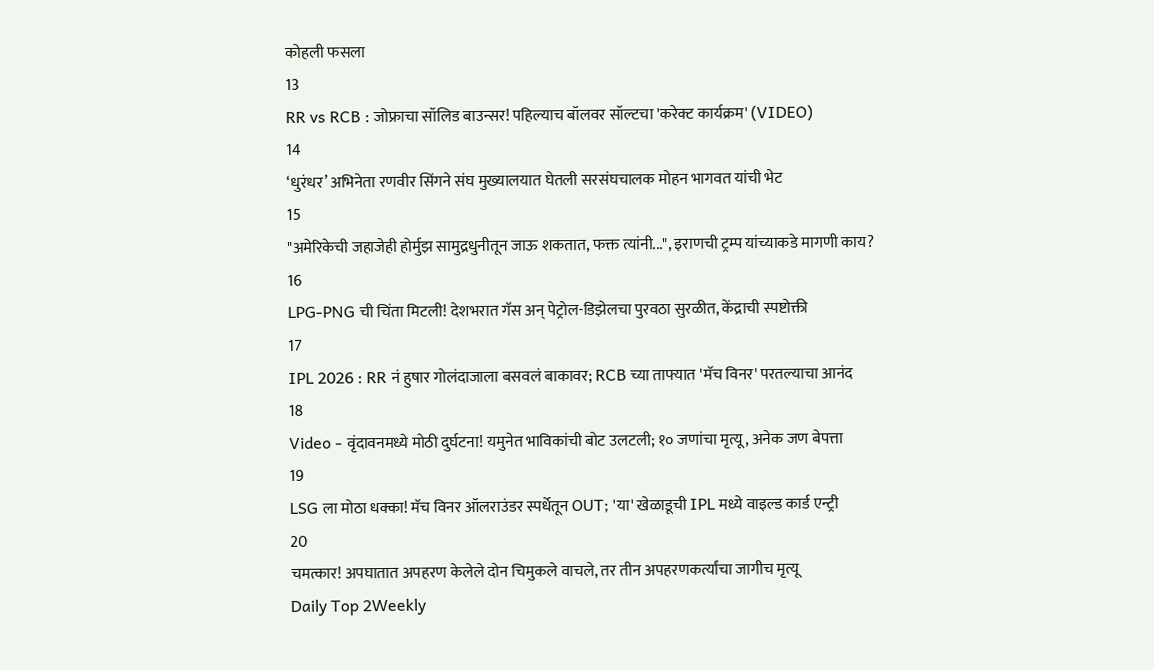कोहली फसला
13
RR vs RCB : जोफ्राचा सॉलिड बाउन्सर! पहिल्याच बॉलवर सॉल्टचा 'करेक्ट कार्यक्रम' (VIDEO)
14
‘धुरंधर’ अभिनेता रणवीर सिंगने संघ मुख्यालयात घेतली सरसंघचालक मोहन भागवत यांची भेट
15
"अमेरिकेची जहाजेही होर्मुझ सामुद्रधुनीतून जाऊ शकतात, फक्त त्यांनी...", इराणची ट्रम्प यांच्याकडे मागणी काय?
16
LPG-PNG ची चिंता मिटली! देशभरात गॅस अन् पेट्रोल-डिझेलचा पुरवठा सुरळीत, केंद्राची स्पष्टोक्ती
17
IPL 2026 : RR नं हुषार गोलंदाजाला बसवलं बाकावर; RCB च्या ताफ्यात 'मॅच विनर' परतल्याचा आनंद
18
Video - वृंदावनमध्ये मोठी दुर्घटना! यमुनेत भाविकांची बोट उलटली; १० जणांचा मृत्यू, अनेक जण बेपत्ता
19
LSG ला मोठा धक्का! मॅच विनर ऑलराउंडर स्पर्धेतून OUT; 'या' खेळाडूची IPL मध्ये वाइल्ड कार्ड एन्ट्री
20
चमत्कार! अपघातात अपहरण केलेले दोन चिमुकले वाचले, तर तीन अपहरणकर्त्यांचा जागीच मृत्यू
Daily Top 2Weekly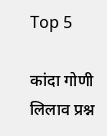Top 5

कांदा गोणी लिलाव प्रश्न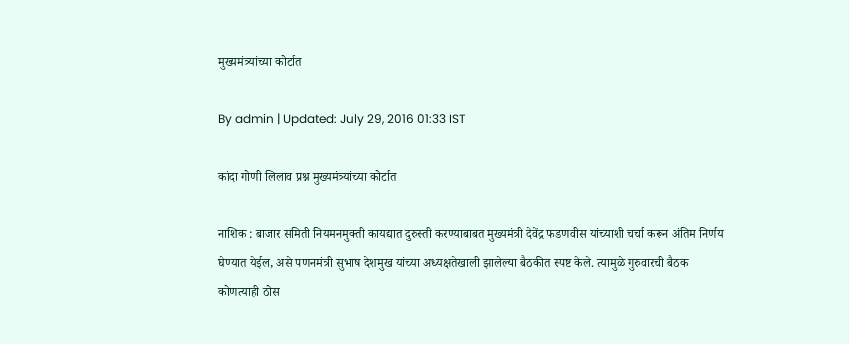मुख्यमंत्र्यांच्या कोर्टात

By admin | Updated: July 29, 2016 01:33 IST

कांदा गोणी लिलाव प्रश्न मुख्यमंत्र्यांच्या कोर्टात

नाशिक : बाजार समिती नियमनमुक्ती कायद्यात दुरुस्ती करण्याबाबत मुख्यमंत्री देवेंद्र फडणवीस यांच्याशी चर्चा करून अंतिम निर्णय घेण्यात येईल, असे पणनमंत्री सुभाष देशमुख यांच्या अध्यक्षतेखाली झालेल्या बैठकीत स्पष्ट केले. त्यामुळे गुरुवारची बैठक कोणत्याही ठोस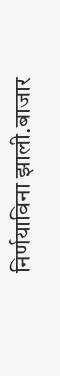निर्णयाविना झाली.बाजार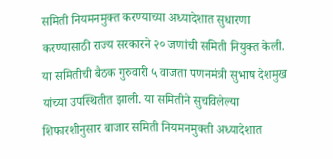समिती नियमनमुक्त करण्याच्या अध्यादेशात सुधारणा करण्यासाठी राज्य सरकारने २० जणांची समिती नियुक्त केली. या समितीची बैठक गुरुवारी ५ वाजता पणनमंत्री सुभाष देशमुख यांच्या उपस्थितीत झाली. या समितीने सुचविलेल्या शिफारशीनुसार बाजार समिती नियमनमुक्ती अध्यादेशात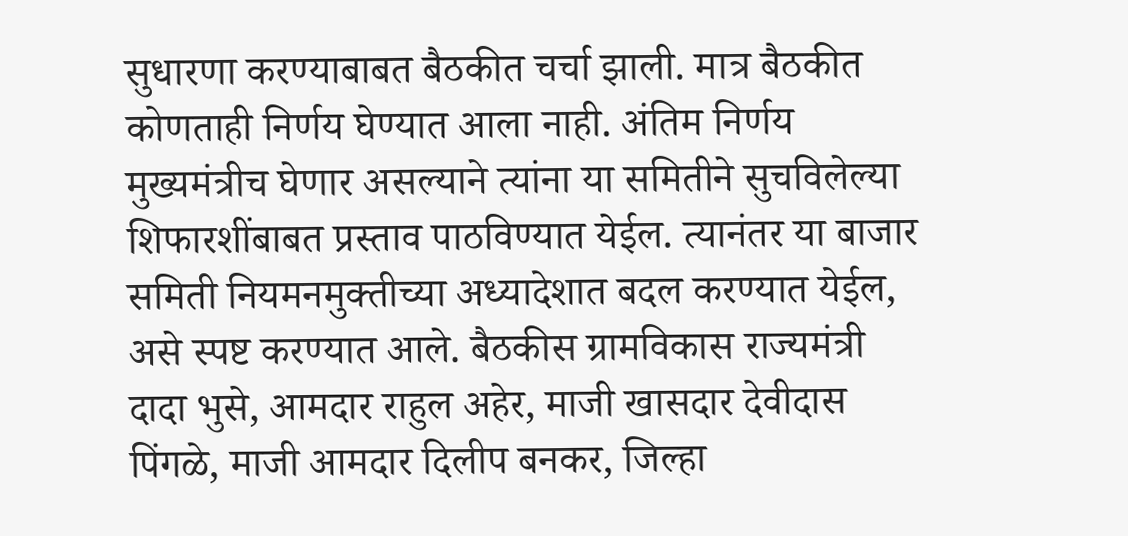सुधारणा करण्याबाबत बैठकीत चर्चा झाली. मात्र बैठकीत कोणताही निर्णय घेण्यात आला नाही. अंतिम निर्णय मुख्यमंत्रीच घेणार असल्याने त्यांना या समितीने सुचविलेल्या शिफारशींबाबत प्रस्ताव पाठविण्यात येईल. त्यानंतर या बाजार समिती नियमनमुक्तीच्या अध्यादेशात बदल करण्यात येईल, असे स्पष्ट करण्यात आले. बैठकीस ग्रामविकास राज्यमंत्री दादा भुसे, आमदार राहुल अहेर, माजी खासदार देवीदास पिंगळे, माजी आमदार दिलीप बनकर, जिल्हा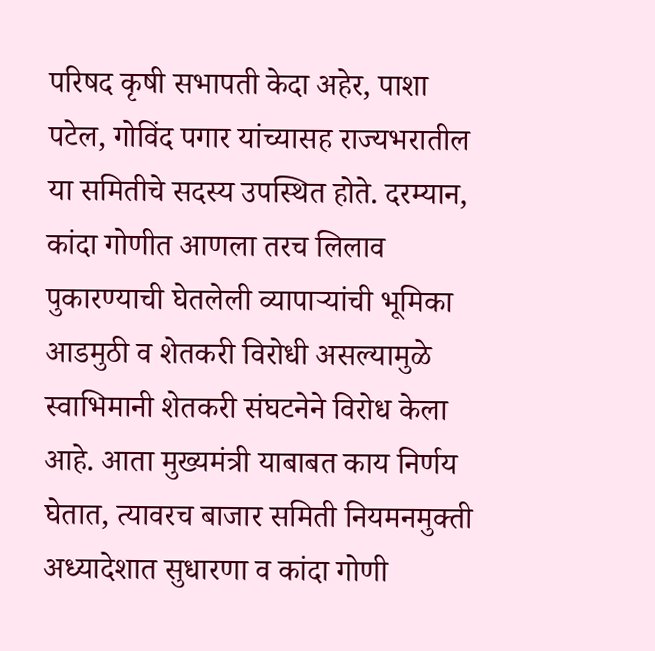परिषद कृषी सभापती केदा अहेर, पाशा पटेल, गोविंद पगार यांच्यासह राज्यभरातील या समितीचे सदस्य उपस्थित होते. दरम्यान, कांदा गोणीत आणला तरच लिलाव पुकारण्याची घेतलेली व्यापाऱ्यांची भूमिका आडमुठी व शेतकरी विरोधी असल्यामुळे स्वाभिमानी शेतकरी संघटनेने विरोध केला आहे. आता मुख्यमंत्री याबाबत काय निर्णय घेतात, त्यावरच बाजार समिती नियमनमुक्ती अध्यादेशात सुधारणा व कांदा गोणी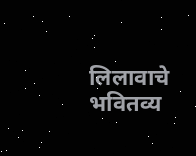लिलावाचे भवितव्य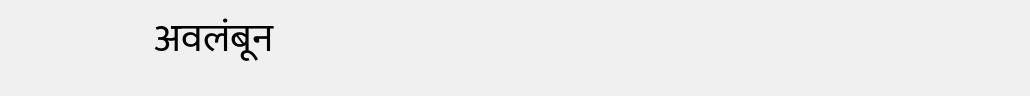अवलंबून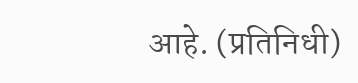आहे. (प्रतिनिधी)